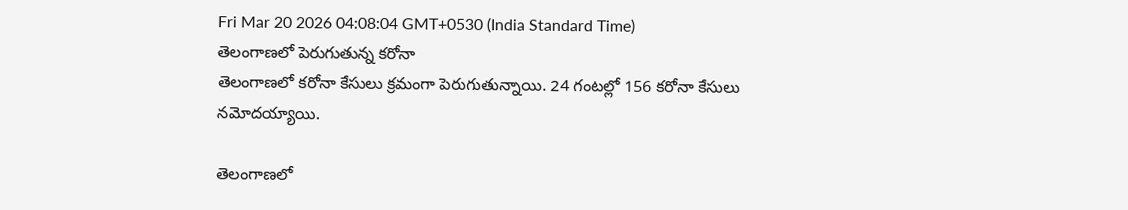Fri Mar 20 2026 04:08:04 GMT+0530 (India Standard Time)
తెలంగాణలో పెరుగుతున్న కరోనా
తెలంగాణలో కరోనా కేసులు క్రమంగా పెరుగుతున్నాయి. 24 గంటల్లో 156 కరోనా కేసులు నమోదయ్యాయి.

తెలంగాణలో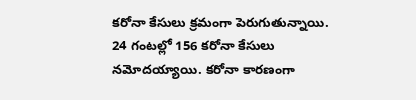కరోనా కేసులు క్రమంగా పెరుగుతున్నాయి. 24 గంటల్లో 156 కరోనా కేసులు నమోదయ్యాయి. కరోనా కారణంగా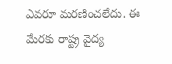ఎవరూ మరణించలేదు. ఈ మేరకు రాష్ట్ర వైద్య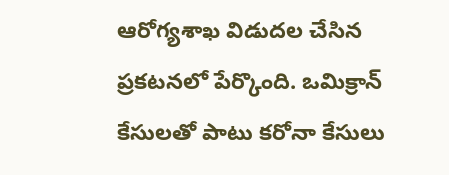ఆరోగ్యశాఖ విడుదల చేసిన ప్రకటనలో పేర్కొంది. ఒమిక్రాన్ కేసులతో పాటు కరోనా కేసులు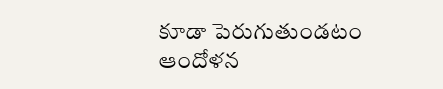కూడా పెరుగుతుండటం ఆందోళన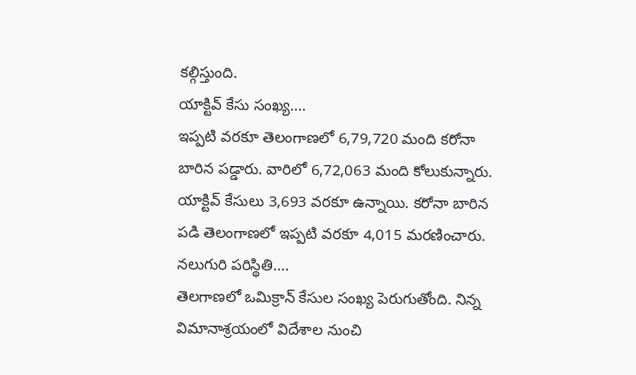కల్గిస్తుంది.
యాక్టివ్ కేసు సంఖ్య....
ఇప్పటి వరకూ తెలంగాణలో 6,79,720 మంది కరోనా బారిన పడ్డారు. వారిలో 6,72,063 మంది కోలుకున్నారు. యాక్టివ్ కేసులు 3,693 వరకూ ఉన్నాయి. కరోనా బారిన పడి తెలంగాణలో ఇప్పటి వరకూ 4,015 మరణించారు.
నలుగురి పరిస్థితి....
తెలగాణలో ఒమిక్రాన్ కేసుల సంఖ్య పెరుగుతోంది. నిన్న విమానాశ్రయంలో విదేశాల నుంచి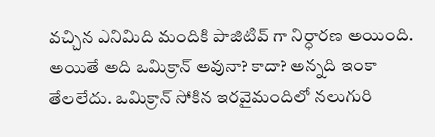వచ్చిన ఎనిమిది మందికి పాజిటివ్ గా నిర్ధారణ అయింది. అయితే అది ఒమిక్రాన్ అవునా? కాదా? అన్నది ఇంకా తేలలేదు. ఒమిక్రాన్ సోకిన ఇరవైమందిలో నలుగురి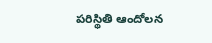పరిస్థితి ఆందోలన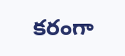కరంగా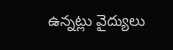ఉన్నట్లు వైద్యులు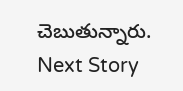చెబుతున్నారు.
Next Story